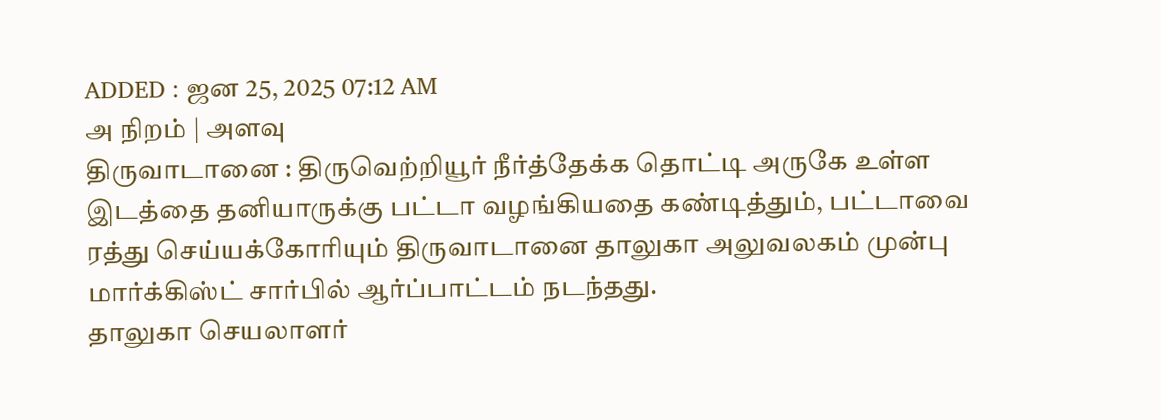ADDED : ஜன 25, 2025 07:12 AM
அ நிறம் | அளவு
திருவாடானை : திருவெற்றியூர் நீர்த்தேக்க தொட்டி அருகே உள்ள இடத்தை தனியாருக்கு பட்டா வழங்கியதை கண்டித்தும், பட்டாவை ரத்து செய்யக்கோரியும் திருவாடானை தாலுகா அலுவலகம் முன்பு மார்க்கிஸ்ட் சார்பில் ஆர்ப்பாட்டம் நடந்தது.
தாலுகா செயலாளர்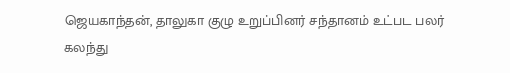ஜெயகாந்தன், தாலுகா குழு உறுப்பினர் சந்தானம் உட்பட பலர் கலந்து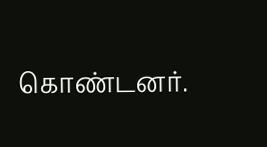கொண்டனர்.